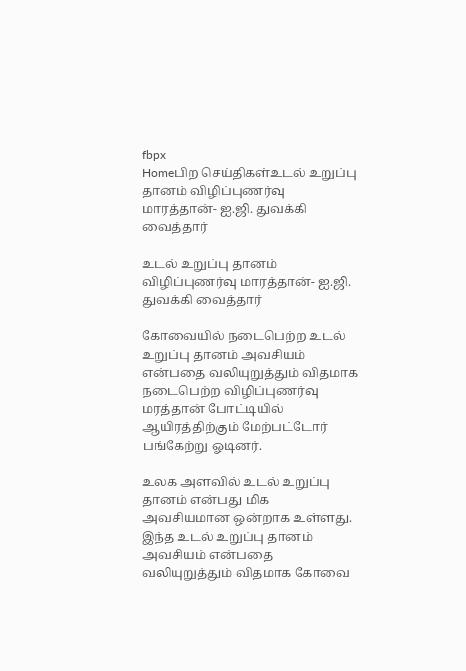fbpx
Homeபிற செய்திகள்உடல் உறுப்பு தானம் விழிப்புணர்வு மாரத்தான்- ஐ.ஜி. துவக்கி வைத்தார்

உடல் உறுப்பு தானம் விழிப்புணர்வு மாரத்தான்- ஐ.ஜி. துவக்கி வைத்தார்

கோவையில் நடைபெற்ற உடல் உறுப்பு தானம் அவசியம் என்பதை வலியுறுத்தும் விதமாக நடைபெற்ற விழிப்புணர்வு மரத்தான் போட்டியில் ஆயிரத்திற்கும் மேற்பட்டோர் பங்கேற்று ஓடினர்.

உலக அளவில் உடல் உறுப்பு தானம் என்பது மிக அவசியமான ஒன்றாக உள்ளது. இந்த உடல் உறுப்பு தானம் அவசியம் என்பதை வலியுறுத்தும் விதமாக கோவை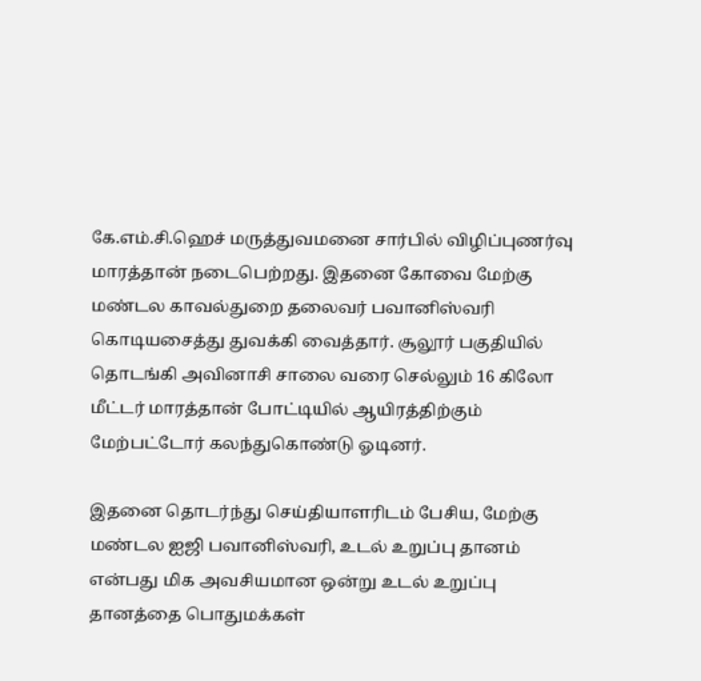கே.எம்.சி.ஹெச் மருத்துவமனை சார்பில் விழிப்புணர்வு மாரத்தான் நடைபெற்றது. இதனை கோவை மேற்கு மண்டல காவல்துறை தலைவர் பவானிஸ்வரி கொடியசைத்து துவக்கி வைத்தார். சூலூர் பகுதியில் தொடங்கி அவினாசி சாலை வரை செல்லும் 16 கிலோ மீட்டர் மாரத்தான் போட்டியில் ஆயிரத்திற்கும் மேற்பட்டோர் கலந்துகொண்டு ஓடினர்.

இதனை தொடர்ந்து செய்தியாளரிடம் பேசிய, மேற்கு மண்டல ஐஜி பவானிஸ்வரி, உடல் உறுப்பு தானம் என்பது மிக அவசியமான ஒன்று உடல் உறுப்பு தானத்தை பொதுமக்கள்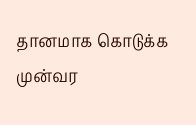தானமாக கொடுக்க முன்வர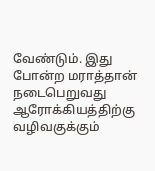வேண்டும். இது போன்ற மராத்தான் நடைபெறுவது ஆரோக்கியத்திற்கு வழிவகுக்கும்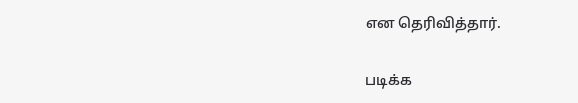என தெரிவித்தார்.

படிக்க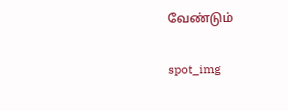வேண்டும்

spot_img